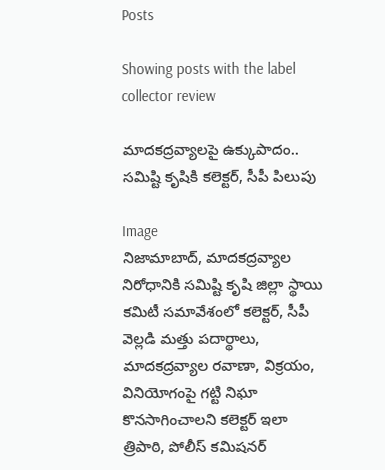Posts

Showing posts with the label collector review

మాదకద్రవ్యాలపై ఉక్కుపాదం.. సమిష్టి కృషికి కలెక్టర్, సీపీ పిలుపు

Image
నిజామాబాద్, మాదకద్రవ్యాల నిరోధానికి సమిష్టి కృషి జిల్లా స్థాయి కమిటీ సమావేశంలో కలెక్టర్, సీపీ వెల్లడి మత్తు పదార్థాలు, మాదకద్రవ్యాల రవాణా, విక్రయం, వినియోగంపై గట్టి నిఘా కొనసాగించాలని కలెక్టర్ ఇలా త్రిపాఠి, పోలీస్ కమిషనర్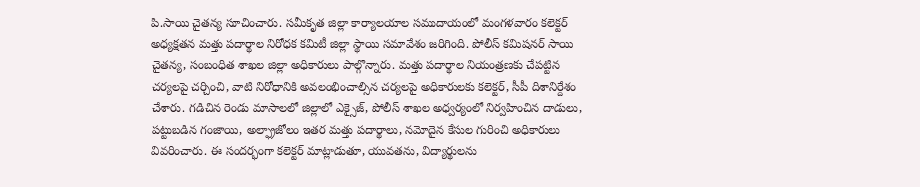పి.సాయి చైతన్య సూచించారు. సమీకృత జిల్లా కార్యాలయాల సముదాయంలో మంగళవారం కలెక్టర్ అధ్యక్షతన మత్తు పదార్థాల నిరోధక కమిటీ జిల్లా స్థాయి సమావేశం జరిగింది. పోలీస్ కమిషనర్ సాయి చైతన్య, సంబంధిత శాఖల జిల్లా అధికారులు పాల్గొన్నారు. మత్తు పదార్థాల నియంత్రణకు చేపట్టిన చర్యలపై చర్చించి, వాటి నిరోధానికి అవలంభించాల్సిన చర్యలపై అధికారులకు కలెక్టర్, సీపీ దిశానిర్దేశం చేశారు. గడిచిన రెండు మాసాలలో జిల్లాలో ఎక్సైజ్, పోలీస్ శాఖల అధ్వర్యంలో నిర్వహించిన దాడులు, పట్టుబడిన గంజాయి, అల్ఫ్రాజోలం ఇతర మత్తు పదార్థాలు, నమోదైన కేసుల గురించి అధికారులు వివరించారు. ఈ సందర్భంగా కలెక్టర్ మాట్లాడుతూ, యువతను, విద్యార్థులను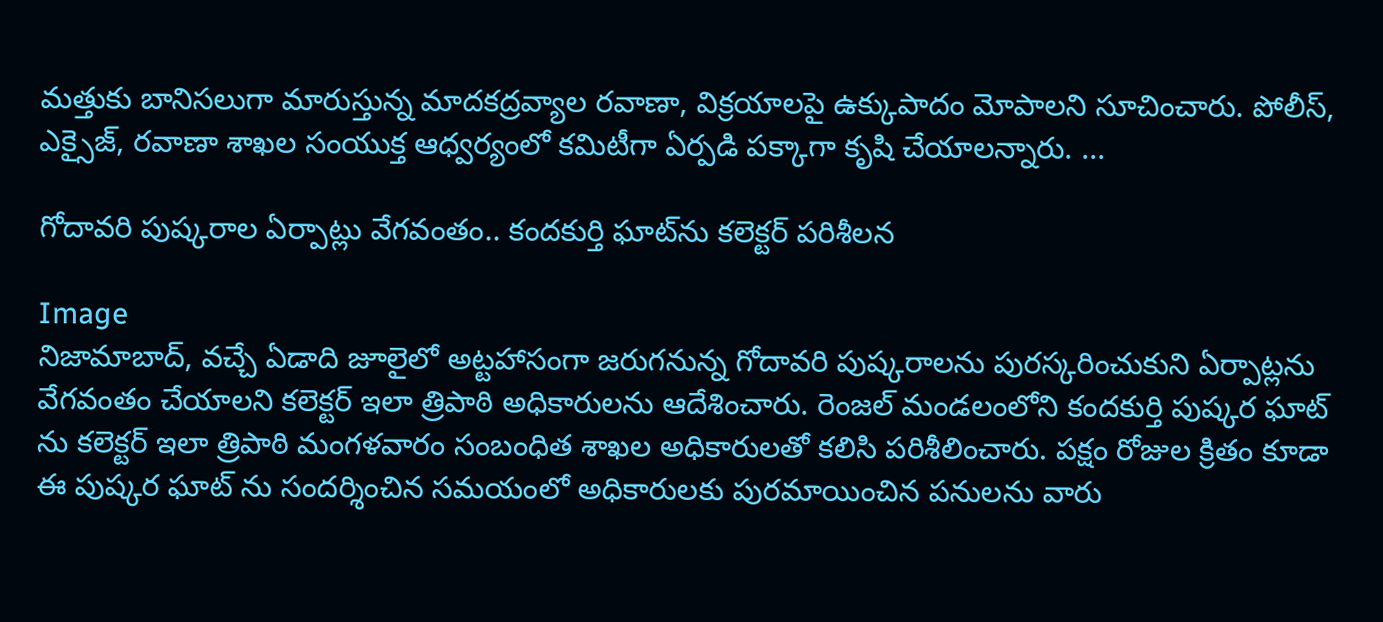మత్తుకు బానిసలుగా మారుస్తున్న మాదకద్రవ్యాల రవాణా, విక్రయాలపై ఉక్కుపాదం మోపాలని సూచించారు. పోలీస్, ఎక్సైజ్, రవాణా శాఖల సంయుక్త ఆధ్వర్యంలో కమిటీగా ఏర్పడి పక్కాగా కృషి చేయాలన్నారు. ...

గోదావరి పుష్కరాల ఏర్పాట్లు వేగవంతం.. కందకుర్తి ఘాట్‌ను కలెక్టర్ పరిశీలన

Image
నిజామాబాద్, వచ్చే ఏడాది జూలైలో అట్టహాసంగా జరుగనున్న గోదావరి పుష్కరాలను పురస్కరించుకుని ఏర్పాట్లను వేగవంతం చేయాలని కలెక్టర్ ఇలా త్రిపాఠి అధికారులను ఆదేశించారు. రెంజల్ మండలంలోని కందకుర్తి పుష్కర ఘాట్ ను కలెక్టర్ ఇలా త్రిపాఠి మంగళవారం సంబంధిత శాఖల అధికారులతో కలిసి పరిశీలించారు. పక్షం రోజుల క్రితం కూడా ఈ పుష్కర ఘాట్ ను సందర్శించిన సమయంలో అధికారులకు పురమాయించిన పనులను వారు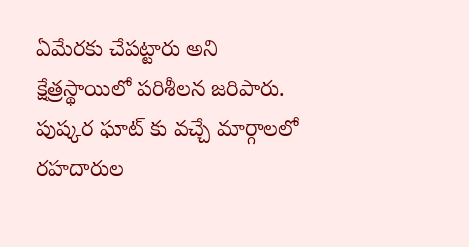ఏమేరకు చేపట్టారు అని క్షేత్రస్థాయిలో పరిశీలన జరిపారు. పుష్కర ఘాట్ కు వచ్చే మార్గాలలో రహదారుల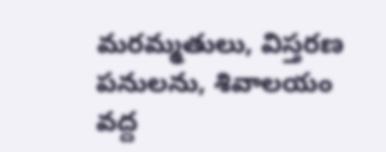మరమ్మతులు, విస్తరణ పనులను, శివాలయం వద్ద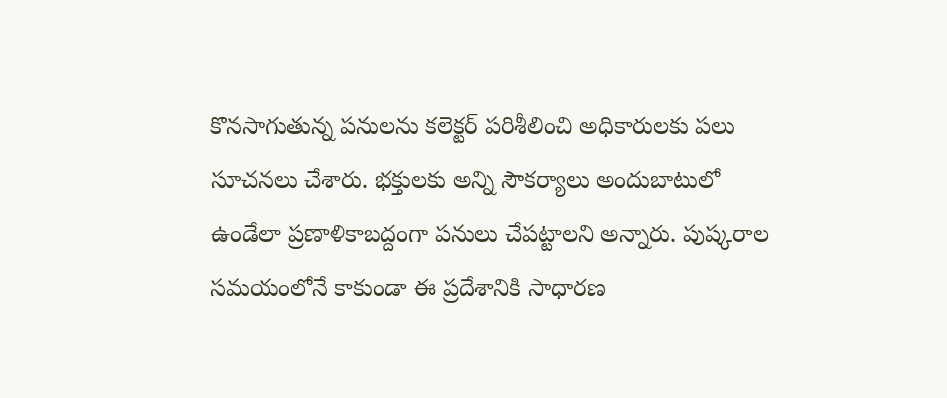కొనసాగుతున్న పనులను కలెక్టర్ పరిశీలించి అధికారులకు పలు సూచనలు చేశారు. భక్తులకు అన్ని సౌకర్యాలు అందుబాటులో ఉండేలా ప్రణాళికాబద్దంగా పనులు చేపట్టాలని అన్నారు. పుష్కరాల సమయంలోనే కాకుండా ఈ ప్రదేశానికి సాధారణ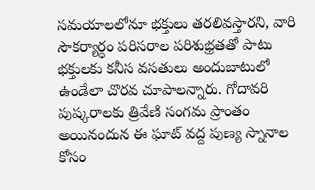సమయాలలోనూ భక్తులు తరలివస్తారని, వారి సౌకర్యార్ధం పరిసరాల పరిశుభ్రతతో పాటు భక్తులకు కనీస వసతులు అందుబాటులో ఉండేలా చొరవ చూపాలన్నారు. గోదావరి పుష్కరాలకు త్రివేణి సంగమ ప్రాంతం అయినందున ఈ ఘాట్ వద్ద పుణ్య స్నానాల కోసం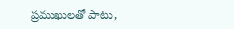ప్రముఖులతో పాటు,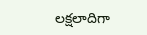లక్షలాదిగా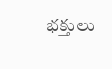భక్తులు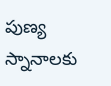పుణ్య స్నానాలకు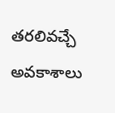తరలివచ్చే అవకాశాలు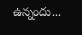ఉన్నందు...